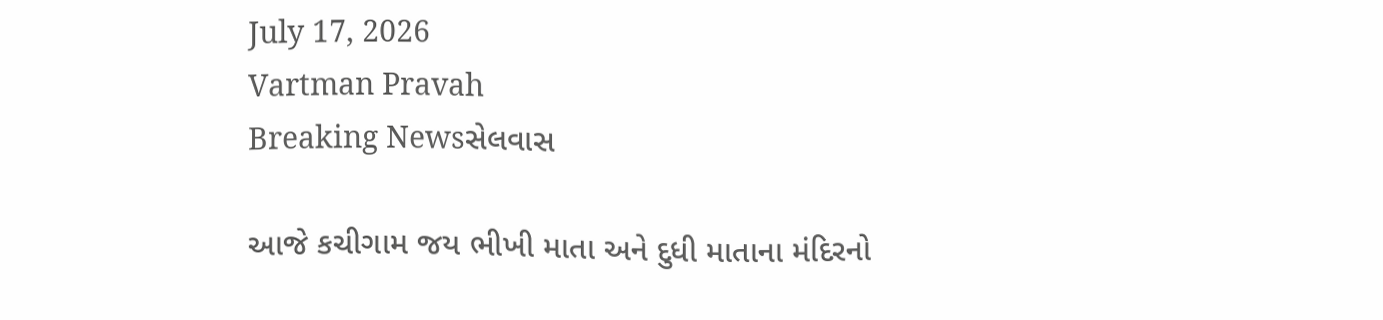July 17, 2026
Vartman Pravah
Breaking Newsસેલવાસ

આજે કચીગામ જય ભીખી માતા અને દુધી માતાના મંદિરનો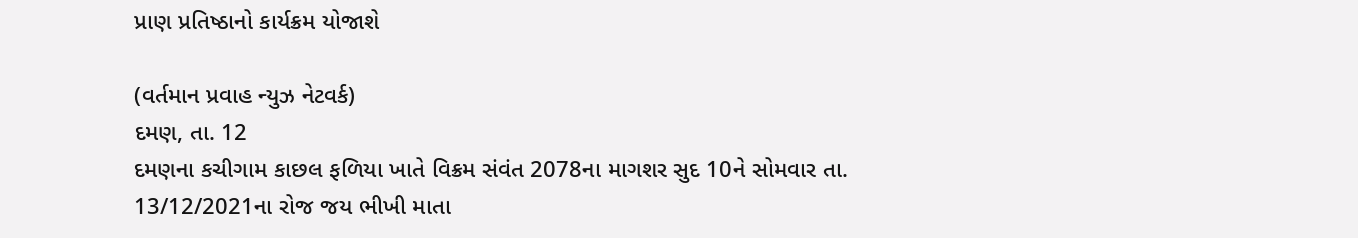પ્રાણ પ્રતિષ્‍ઠાનો કાર્યક્રમ યોજાશે

(વર્તમાન પ્રવાહ ન્‍યુઝ નેટવર્ક)
દમણ, તા. 12
દમણના કચીગામ કાછલ ફળિયા ખાતે વિક્રમ સંવંત 2078ના માગશર સુદ 10ને સોમવાર તા. 13/12/2021ના રોજ જય ભીખી માતા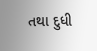તથા દુધી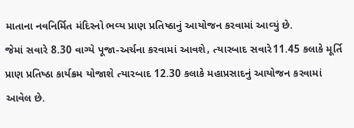માતાના નવનિર્મિત મંદિરનો ભવ્‍ય પ્રાણ પ્રતિષ્‍ઠાનું આયોજન કરવામાં આવ્‍યું છે.
જેમાં સવારે 8.30 વાગ્‍યે પૂજા-અર્ચના કરવામાં આવશે, ત્‍યારબાદ સવારે11.45 કલાકે મૂર્તિ પ્રાણ પ્રતિષ્‍ઠા કાર્યક્રમ યોજાશે ત્‍યારબાદ 12.30 કલાકે મહાપ્રસાદનું આયોજન કરવામાં આવેલ છે.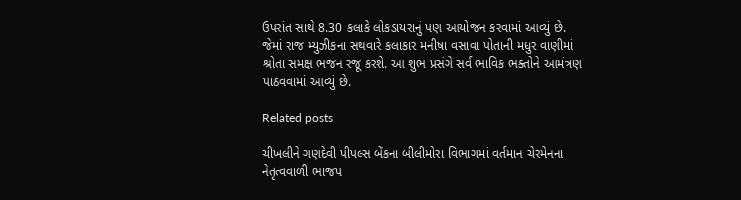ઉપરાંત સાથે 8.30 કલાકે લોકડાયરાનું પણ આયોજન કરવામાં આવ્‍યું છે. જેમાં રાજ મ્‍યુઝીકના સથવારે કલાકાર મનીષા વસાવા પોતાની મધુર વાણીમાં શ્રોતા સમક્ષ ભજન રજૂ કરશે. આ શુભ પ્રસંગે સર્વ ભાવિક ભક્‍તોને આમંત્રણ પાઠવવામાં આવ્‍યું છે.

Related posts

ચીખલીને ગણદેવી પીપલ્‍સ બેંકના બીલીમોરા વિભાગમાં વર્તમાન ચેરમેનના નેતૃત્‍વવાળી ભાજપ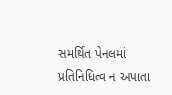સમર્થિત પેનલમાં પ્રતિનિધિત્‍વ ન અપાતા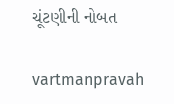ચૂંટણીની નોબત

vartmanpravah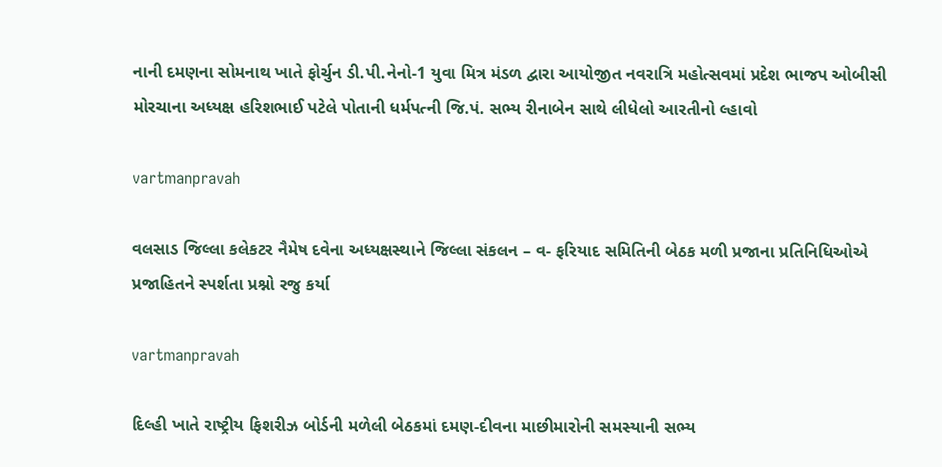નાની દમણના સોમનાથ ખાતે ફોર્ચુન ડી.પી.નેનો-1 યુવા મિત્ર મંડળ દ્વારા આયોજીત નવરાત્રિ મહોત્‍સવમાં પ્રદેશ ભાજપ ઓબીસી મોરચાના અધ્‍યક્ષ હરિશભાઈ પટેલે પોતાની ધર્મપત્‍ની જિ.પં. સભ્‍ય રીનાબેન સાથે લીધેલો આરતીનો લ્‍હાવો

vartmanpravah

વલસાડ જિલ્લા કલેકટર નૈમેષ દવેના અધ્યક્ષસ્થાને જિલ્લા સંકલન – વ- ફરિયાદ સમિતિની બેઠક મળી પ્રજાના પ્રતિનિધિઓએ પ્રજાહિતને સ્પર્શતા પ્રશ્નો રજુ કર્યા

vartmanpravah

દિલ્‍હી ખાતે રાષ્‍ટ્રીય ફિશરીઝ બોર્ડની મળેલી બેઠકમાં દમણ-દીવના માછીમારોની સમસ્‍યાની સભ્‍ય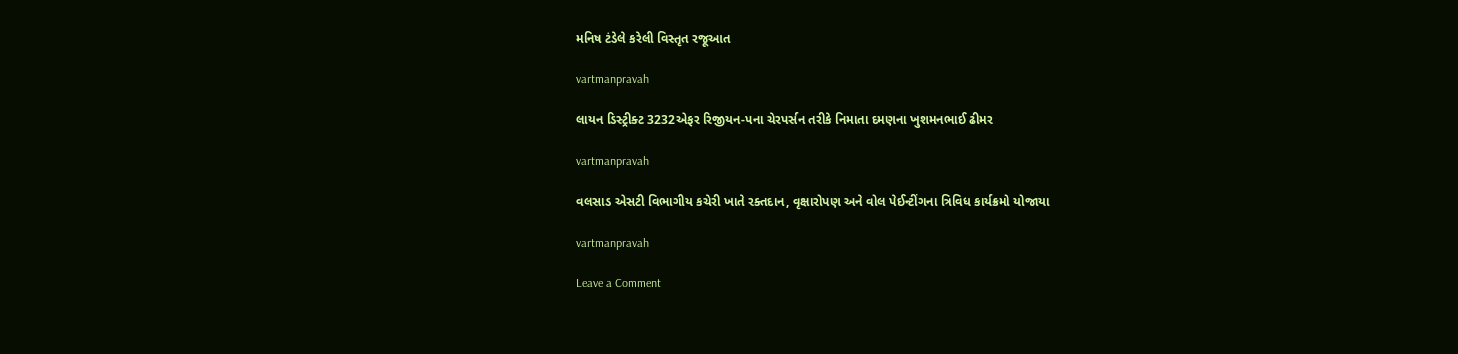મનિષ ટંડેલે કરેલી વિસ્‍તૃત રજૂઆત

vartmanpravah

લાયન ડિસ્‍ટ્રીક્‍ટ 3232એફર રિજીયન-પના ચેરપર્સન તરીકે નિમાતા દમણના ખુશમનભાઈ ઢીમર

vartmanpravah

વલસાડ એસટી વિભાગીય કચેરી ખાતે રક્‍તદાન, વૃક્ષારોપણ અને વોલ પેઈન્‍ટીંગના ત્રિવિધ કાર્યક્રમો યોજાયા

vartmanpravah

Leave a Comment